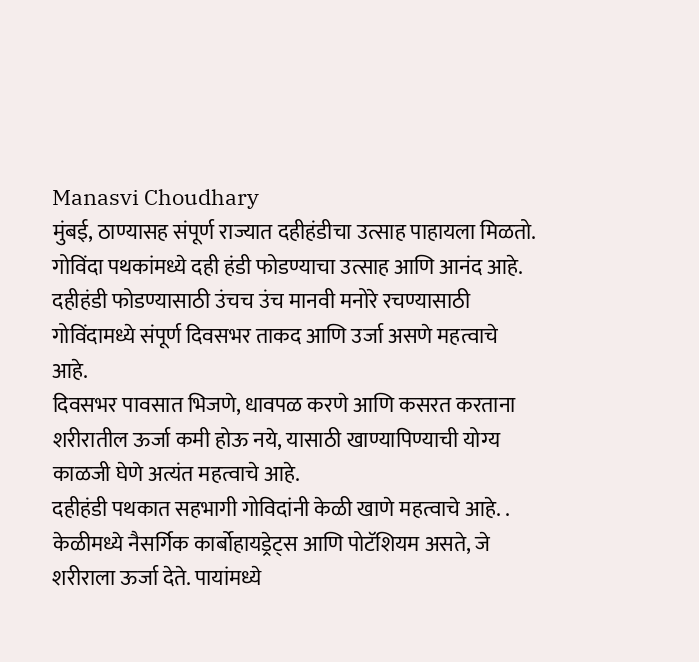Manasvi Choudhary
मुंबई, ठाण्यासह संपूर्ण राज्यात दहीहंडीचा उत्साह पाहायला मिळतो. गोविंदा पथकांमध्ये दही हंडी फोडण्याचा उत्साह आणि आनंद आहे.
दहीहंडी फोडण्यासाठी उंचच उंच मानवी मनोरे रचण्यासाठी गोविंदामध्ये संपूर्ण दिवसभर ताकद आणि उर्जा असणे महत्वाचे आहे.
दिवसभर पावसात भिजणे, धावपळ करणे आणि कसरत करताना शरीरातील ऊर्जा कमी होऊ नये, यासाठी खाण्यापिण्याची योग्य काळजी घेणे अत्यंत महत्वाचे आहे.
दहीहंडी पथकात सहभागी गोविदांनी केळी खाणे महत्वाचे आहे. . केळीमध्ये नैसर्गिक कार्बोहायड्रेट्स आणि पोटॅशियम असते, जे शरीराला ऊर्जा देते. पायांमध्ये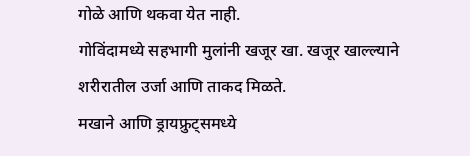गोळे आणि थकवा येत नाही.
गोविंदामध्ये सहभागी मुलांनी खजूर खा. खजूर खाल्ल्याने शरीरातील उर्जा आणि ताकद मिळते.
मखाने आणि ड्रायफ्रुट्समध्ये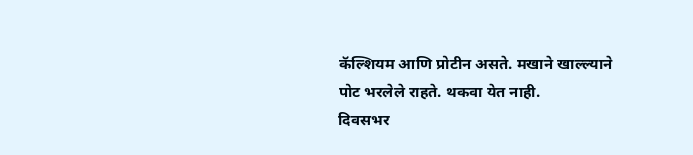कॅल्शियम आणि प्रोटीन असते. मखाने खाल्ल्याने पोट भरलेले राहते. थकवा येत नाही.
दिवसभर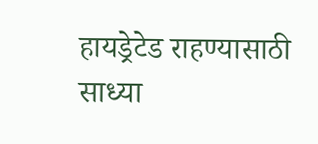हायड्रेटेड राहण्यासाठी साध्या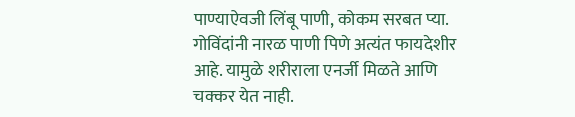पाण्याऐवजी लिंबू पाणी, कोकम सरबत प्या.
गोविंदांनी नारळ पाणी पिणे अत्यंत फायदेशीर आहे. यामुळे शरीराला एनर्जी मिळते आणि चक्कर येत नाही.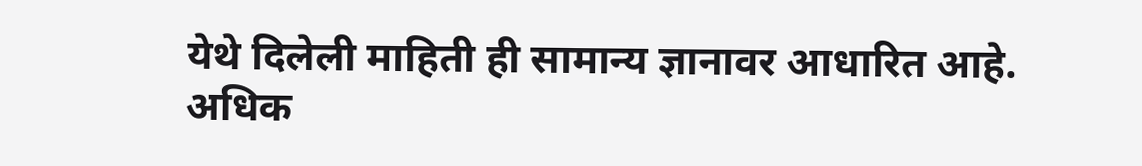येथे दिलेली माहिती ही सामान्य ज्ञानावर आधारित आहे. अधिक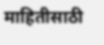माहितीसाठी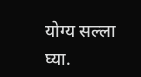योग्य सल्ला घ्या.